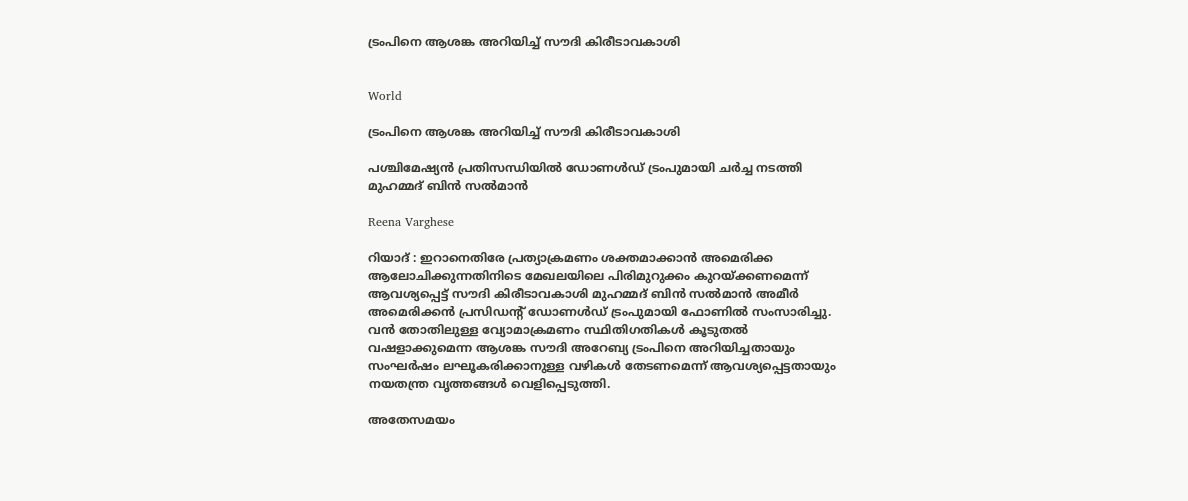ട്രംപിനെ ആശങ്ക അറിയിച്ച് സൗദി കിരീടാവകാശി


World

ട്രംപിനെ ആശങ്ക അറിയിച്ച് സൗദി കിരീടാവകാശി

പശ്ചിമേഷ്യൻ പ്രതിസന്ധിയിൽ ഡോണൾഡ് ട്രംപുമായി ചർച്ച നടത്തി മുഹമ്മദ് ബിൻ സൽമാൻ

Reena Varghese

റിയാദ് : ഇറാനെതിരേ പ്രത്യാക്രമണം ശക്തമാക്കാൻ അമെരിക്ക ആലോചിക്കുന്നതിനിടെ മേഖലയിലെ പിരിമുറുക്കം കുറയ്ക്കണമെന്ന് ആവശ്യപ്പെട്ട് സൗദി കിരീടാവകാശി മുഹമ്മദ് ബിൻ സൽമാൻ അമീർ അമെരിക്കൻ പ്രസിഡന്‍റ് ഡോണൾഡ് ട്രംപുമായി ഫോണിൽ സംസാരിച്ചു. വൻ തോതിലുള്ള വ്യോമാക്രമണം സ്ഥിതിഗതികൾ കൂടുതൽ വഷളാക്കുമെന്ന ആശങ്ക സൗദി അറേബ്യ ട്രംപിനെ അറിയിച്ചതായും സംഘർഷം ലഘൂകരിക്കാനുള്ള വഴികൾ തേടണമെന്ന് ആവശ്യപ്പെട്ടതായും നയതന്ത്ര വൃത്തങ്ങൾ വെളിപ്പെടുത്തി.

അതേസമയം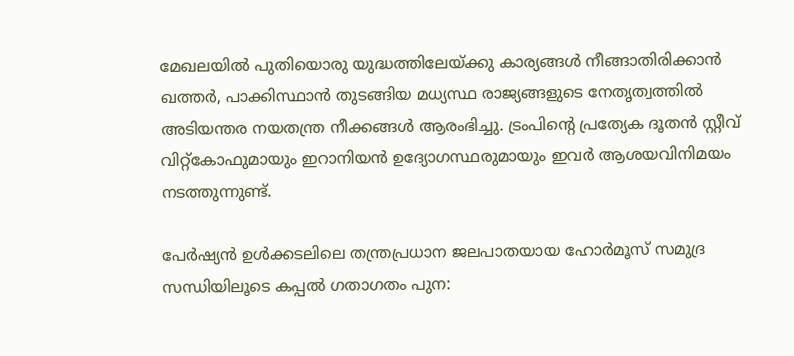മേഖലയിൽ പുതിയൊരു യുദ്ധത്തിലേയ്ക്കു കാര്യങ്ങൾ നീങ്ങാതിരിക്കാൻ ഖത്തർ, പാക്കിസ്ഥാൻ തുടങ്ങിയ മധ്യസ്ഥ രാജ്യങ്ങളുടെ നേതൃത്വത്തിൽ അടിയന്തര നയതന്ത്ര നീക്കങ്ങൾ ആരംഭിച്ചു. ട്രംപിന്‍റെ പ്രത്യേക ദൂതൻ സ്റ്റീവ് വിറ്റ്കോഫുമായും ഇറാനിയൻ ഉദ്യോഗസ്ഥരുമായും ഇവർ ആശയവിനിമയം നടത്തുന്നുണ്ട്.

പേർഷ്യൻ ഉൾക്കടലിലെ തന്ത്രപ്രധാന ജലപാതയായ ഹോർമൂസ് സമുദ്ര സന്ധിയിലൂടെ കപ്പൽ ഗതാഗതം പുന: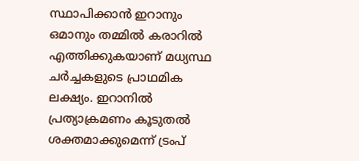സ്ഥാപിക്കാൻ ഇറാനും ഒമാനും തമ്മിൽ കരാറിൽ എത്തിക്കുകയാണ് മധ്യസ്ഥ ചർച്ചകളുടെ പ്രാഥമിക ലക്ഷ്യം. ഇറാനിൽ പ്രത്യാക്രമണം കൂടുതൽ ശക്തമാക്കുമെന്ന് ട്രംപ്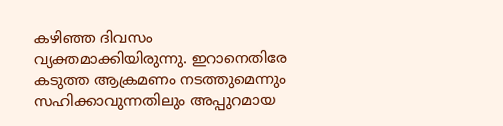കഴിഞ്ഞ ദിവസം വ്യക്തമാക്കിയിരുന്നു. ഇറാനെതിരേ കടുത്ത ആക്രമണം നടത്തുമെന്നും സഹിക്കാവുന്നതിലും അപ്പുറമായ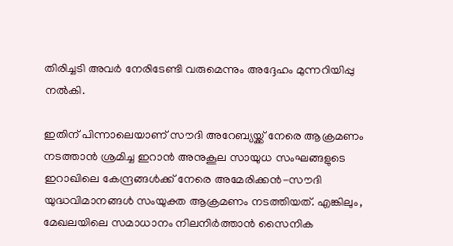തിരിച്ചടി അവർ നേരിടേണ്ടി വരുമെന്നും അദ്ദേഹം മുന്നറിയിപ്പു നൽകി.

ഇതിന് പിന്നാലെയാണ് സൗദി അറേബ്യയ്ക്ക് നേരെ ആക്രമണം നടത്താൻ ശ്രമിച്ച ഇറാൻ അനുകൂല സായുധ സംഘങ്ങളുടെ ഇറാഖിലെ കേന്ദ്രങ്ങൾക്ക് നേരെ അമേരിക്കൻ-സൗദി യുദ്ധവിമാനങ്ങൾ സംയുക്ത ആക്രമണം നടത്തിയത്. എങ്കിലും, മേഖലയിലെ സമാധാനം നിലനിർത്താൻ സൈനിക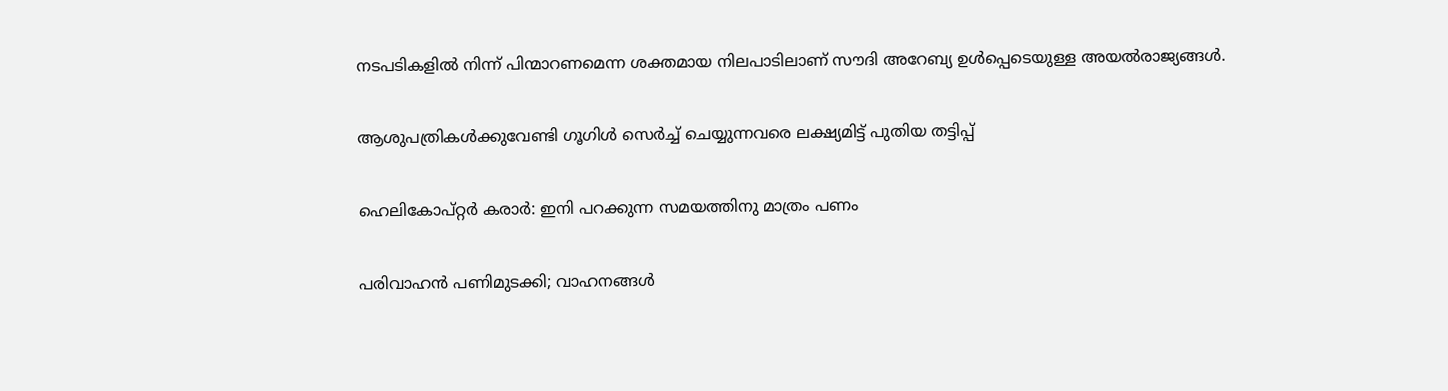നടപടികളിൽ നിന്ന് പിന്മാറണമെന്ന ശക്തമായ നിലപാടിലാണ് സൗദി അറേബ്യ ഉൾപ്പെടെയുള്ള അയൽരാജ്യങ്ങൾ.

ആശുപത്രികൾക്കുവേണ്ടി ഗൂഗിൾ സെർച്ച് ചെയ്യുന്നവരെ ലക്ഷ്യമിട്ട് പുതിയ തട്ടിപ്പ്

ഹെലികോപ്റ്റർ കരാർ: ഇനി പറക്കുന്ന സമയത്തിനു മാത്രം പണം

പരിവാഹൻ പണിമുടക്കി; വാഹനങ്ങൾ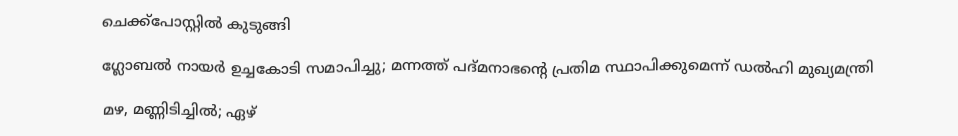ചെക്ക്പോസ്റ്റിൽ കുടുങ്ങി

ഗ്ലോബൽ നായർ ഉച്ചകോടി സമാപിച്ചു; മന്നത്ത് പദ്മനാഭന്‍റെ പ്രതിമ സ്ഥാപിക്കുമെന്ന് ഡൽഹി മുഖ്യമന്ത്രി

മഴ, മണ്ണിടിച്ചിൽ; ഏഴ്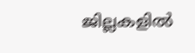ജില്ലകളിൽ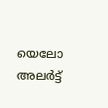യെലോ അലർട്ട്